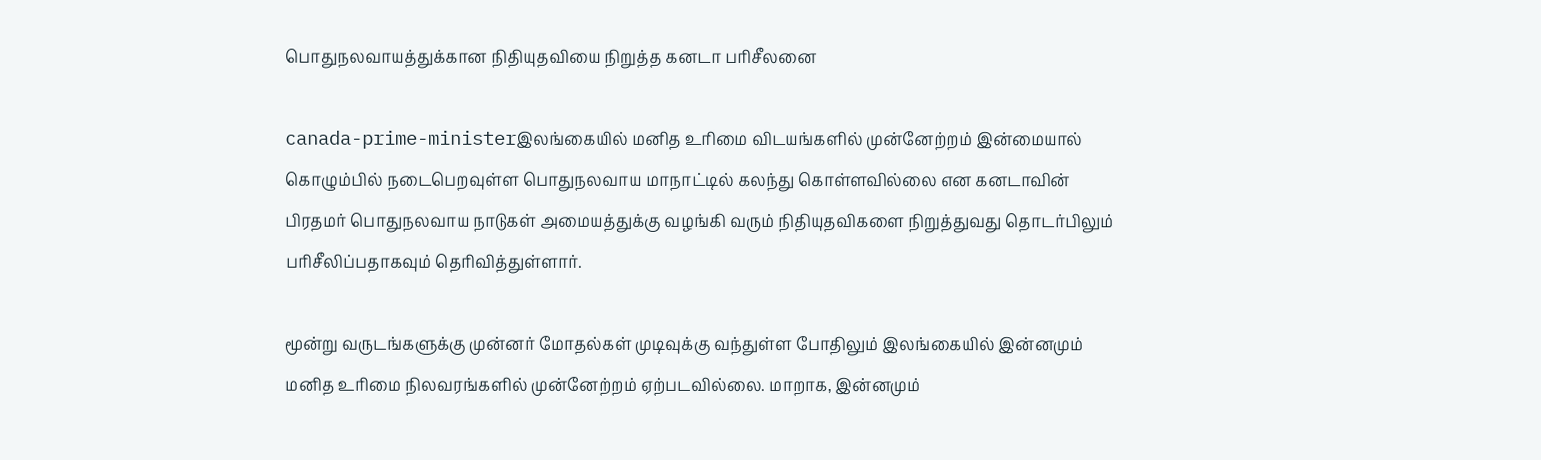பொதுநலவாயத்துக்கான நிதியுதவியை நிறுத்த கனடா பரிசீலனை

canada-prime-ministerஇலங்கையில் மனித உரிமை விடயங்களில் முன்னேற்றம் இன்மையால் கொழும்பில் நடைபெறவுள்ள பொதுநலவாய மாநாட்டில் கலந்து கொள்ளவில்லை என கனடாவின் பிரதமர் பொதுநலவாய நாடுகள் அமையத்துக்கு வழங்கி வரும் நிதியுதவிகளை நிறுத்துவது தொடர்பிலும் பரிசீலிப்பதாகவும் தெரிவித்துள்ளார்.

மூன்று வருடங்களுக்கு முன்னர் மோதல்கள் முடிவுக்கு வந்துள்ள போதிலும் இலங்கையில் இன்னமும் மனித உரிமை நிலவரங்களில் முன்னேற்றம் ஏற்படவில்லை. மாறாக, இன்னமும்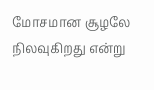மோசமான சூழலே நிலவுகிறது என்று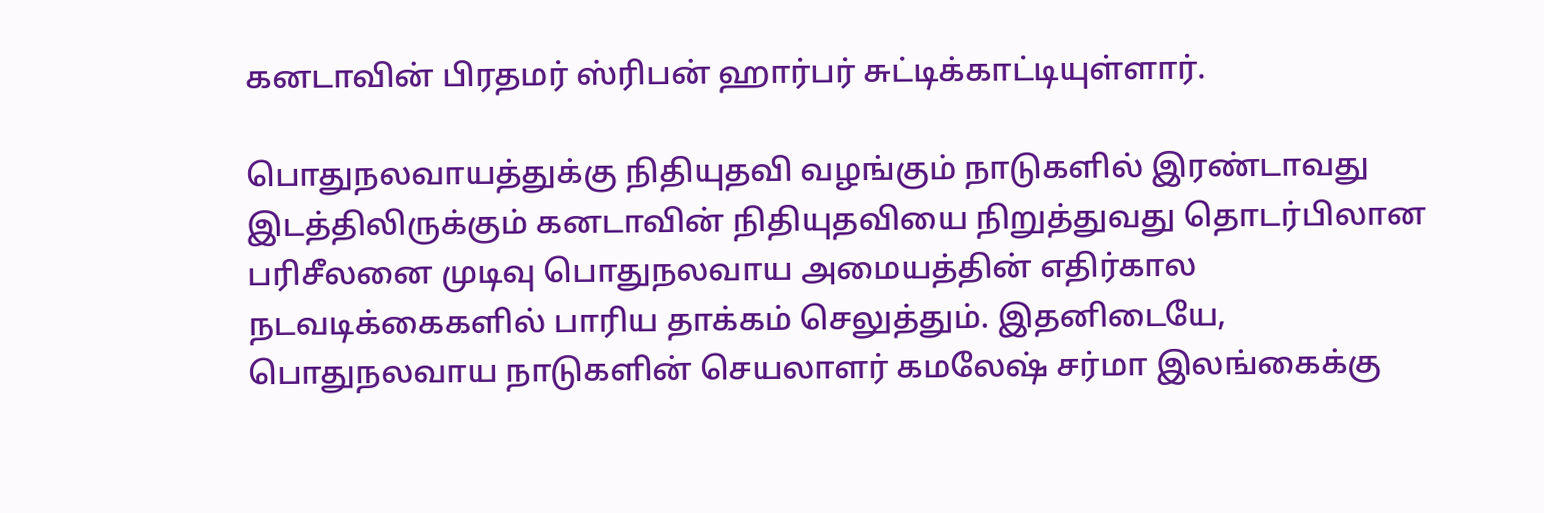கனடாவின் பிரதமர் ஸ்ரிபன் ஹார்பர் சுட்டிக்காட்டியுள்ளார்.

பொதுநலவாயத்துக்கு நிதியுதவி வழங்கும் நாடுகளில் இரண்டாவது இடத்திலிருக்கும் கனடாவின் நிதியுதவியை நிறுத்துவது தொடர்பிலான பரிசீலனை முடிவு பொதுநலவாய அமையத்தின் எதிர்கால நடவடிக்கைகளில் பாரிய தாக்கம் செலுத்தும். இதனிடையே, பொதுநலவாய நாடுகளின் செயலாளர் கமலேஷ் சர்மா இலங்கைக்கு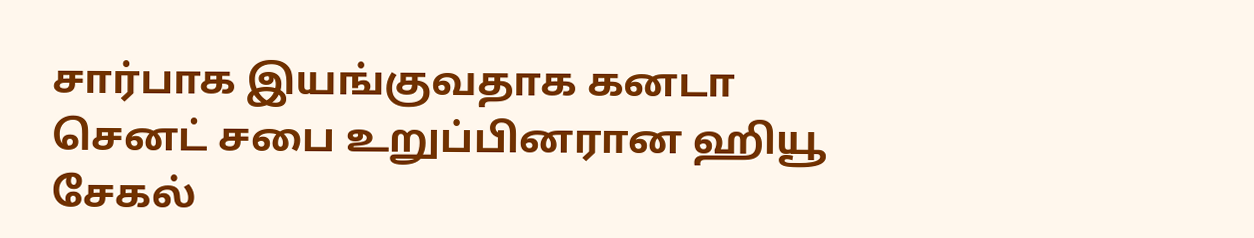சார்பாக இயங்குவதாக கனடா செனட் சபை உறுப்பினரான ஹியூ சேகல்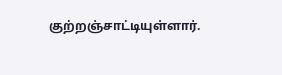குற்றஞ்சாட்டியுள்ளார்.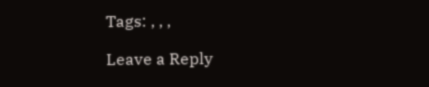Tags: , , ,

Leave a Reply